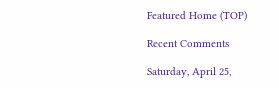Featured Home (TOP)

Recent Comments

Saturday, April 25,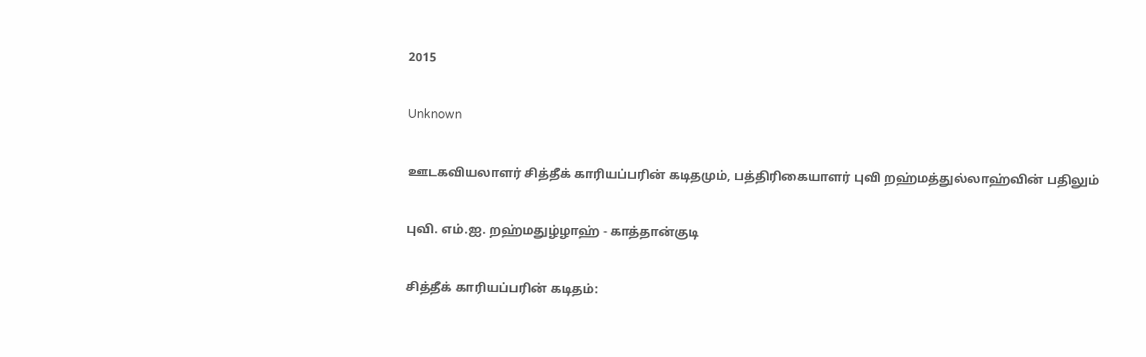2015

Unknown

ஊடகவியலாளர் சித்தீக் காரியப்பரின் கடிதமும், பத்திரிகையாளர் புவி றஹ்மத்துல்லாஹ்வின் பதிலும்

புவி. எம்.ஐ. றஹ்மதுழ்ழாஹ் - காத்தான்குடி

சித்தீக் காரியப்பரின் கடிதம்: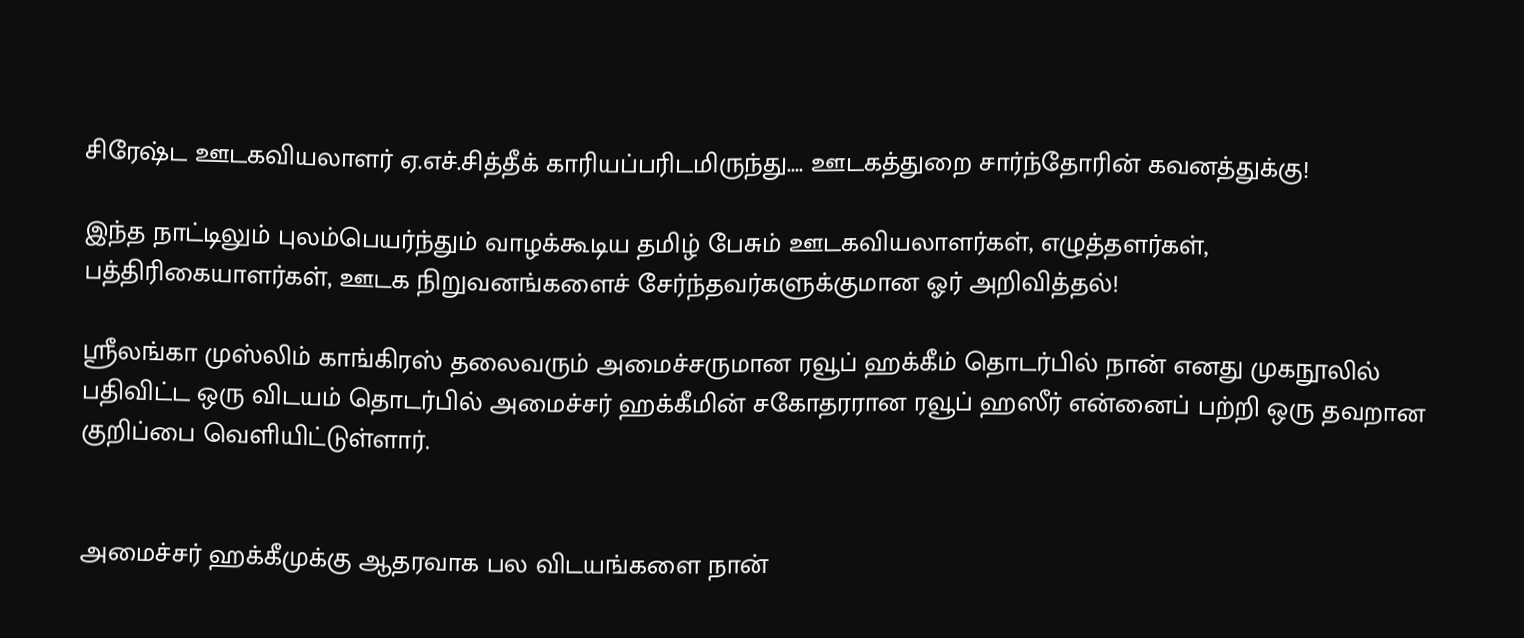சிரேஷ்ட ஊடகவியலாளர் ஏ.எச்.சித்தீக் காரியப்பரிடமிருந்து.... ஊடகத்துறை சார்ந்தோரின் கவனத்துக்கு!

இந்த நாட்டிலும் புலம்பெயர்ந்தும் வாழக்கூடிய தமிழ் பேசும் ஊடகவியலாளர்கள், எழுத்தளர்கள், பத்திரிகையாளர்கள், ஊடக நிறுவனங்களைச் சேர்ந்தவர்களுக்குமான ஓர் அறிவித்தல்!

ஸ்ரீலங்கா முஸ்லிம் காங்கிரஸ் தலைவரும் அமைச்சருமான ரவூப் ஹக்கீம் தொடர்பில் நான் எனது முகநூலில் பதிவிட்ட ஒரு விடயம் தொடர்பில் அமைச்சர் ஹக்கீமின் சகோதரரான ரவூப் ஹஸீர் என்னைப் பற்றி ஒரு தவறான குறிப்பை வெளியிட்டுள்ளார்.


அமைச்சர் ஹக்கீமுக்கு ஆதரவாக பல விடயங்களை நான்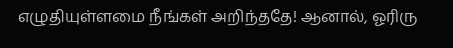எழுதியுள்ளமை நீங்கள் அறிந்ததே! ஆனால், ஓரிரு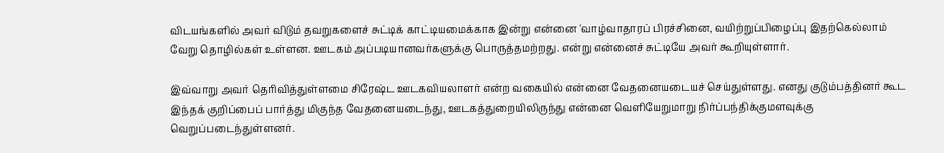விடயங்களில் அவர் விடும் தவறுகளைச் சுட்டிக் காட்டியமைக்காக இன்று என்னை 'வாழ்வாதாரப் பிரச்சினை, வயிற்றுப்பிழைப்பு இதற்கெல்லாம் வேறு தொழில்கள் உள்ளன. ஊடகம் அப்படியானவர்களுக்கு பொருத்தமற்றது. என்று என்னைச் சுட்டியே அவர் கூறியுள்ளார்.

இவ்வாறு அவர் தெரிவித்துள்ளமை சிரேஷ்ட ஊடகவியலாளர் என்ற வகையில் என்னை வேதனையடையச் செய்துள்ளது. எனது குடும்பத்தினர் கூட இந்தக் குறிப்பைப் பார்த்து மிகுந்த வேதனையடைந்து, ஊடகத்துறையிலிருந்து என்னை வெளியேறுமாறு நிர்ப்பந்திக்குமளவுக்கு வெறுப்படைந்துள்ளனர்.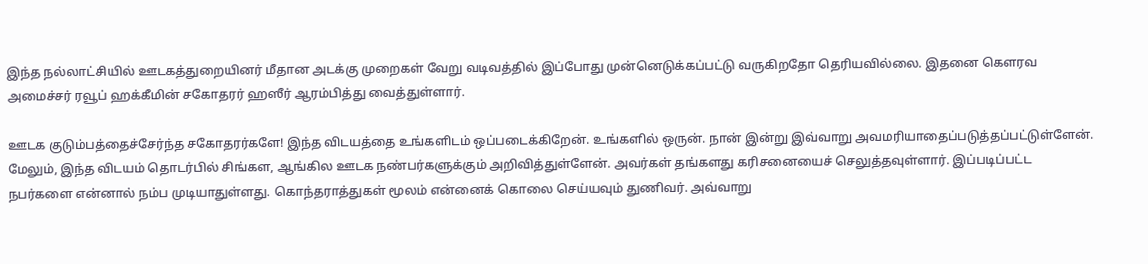இந்த நல்லாட்சியில் ஊடகத்துறையினர் மீதான அடக்கு முறைகள் வேறு வடிவத்தில் இப்போது முன்னெடுக்கப்பட்டு வருகிறதோ தெரியவில்லை. இதனை கௌரவ அமைச்சர் ரவூப் ஹக்கீமின் சகோதரர் ஹஸீர் ஆரம்பித்து வைத்துள்ளார்.

ஊடக குடும்பத்தைச்சேர்ந்த சகோதரர்களே! இந்த விடயத்தை உங்களிடம் ஒப்படைக்கிறேன். உங்களில் ஒருன். நான் இன்று இவ்வாறு அவமரியாதைப்படுத்தப்பட்டுள்ளேன். மேலும், இந்த விடயம் தொடர்பில் சிங்கள, ஆங்கில ஊடக நண்பர்களுக்கும் அறிவித்துள்ளேன். அவர்கள் தங்களது கரிசனையைச் செலுத்தவுள்ளார். இப்படிப்பட்ட நபர்களை என்னால் நம்ப முடியாதுள்ளது. கொந்தராத்துகள் மூலம் என்னைக் கொலை செய்யவும் துணிவர். அவ்வாறு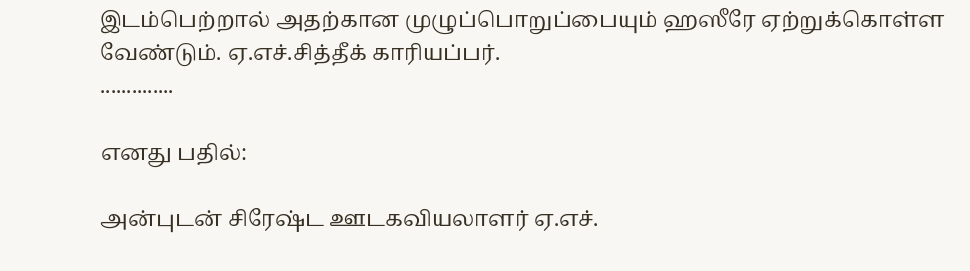இடம்பெற்றால் அதற்கான முழுப்பொறுப்பையும் ஹஸீரே ஏற்றுக்கொள்ள வேண்டும். ஏ.எச்.சித்தீக் காரியப்பர்.
..............

எனது பதில்:

அன்புடன் சிரேஷ்ட ஊடகவியலாளர் ஏ.எச்.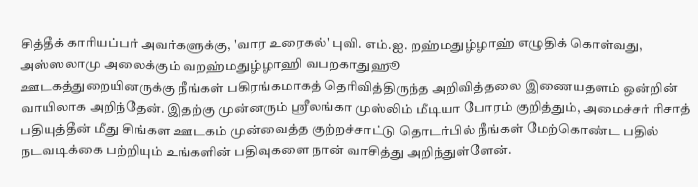சித்தீக் காரியப்பர் அவர்களுக்கு, 'வார உரைகல்' புவி. எம்.ஐ. றஹ்மதுழ்ழாஹ் எழுதிக் கொள்வது,
அஸ்ஸலாமு அலைக்கும் வறஹ்மதுழ்ழாஹி வபறகாதுஹூ
ஊடகத்துறையினருக்கு நீங்கள் பகிரங்கமாகத் தெரிவித்திருந்த அறிவித்தலை இணையதளம் ஒன்றின் வாயிலாக அறிந்தேன். இதற்கு முன்னரும் ஸ்ரீலங்கா முஸ்லிம் மீடியா போரம் குறித்தும், அமைச்சர் ரிசாத் பதியுத்தீன் மீது சிங்கள ஊடகம் முன்வைத்த குற்றச்சாட்டு தொடர்பில் நீங்கள் மேற்கொண்ட பதில் நடவடிக்கை பற்றியும் உங்களின் பதிவுகளை நான் வாசித்து அறிந்துள்ளேன்.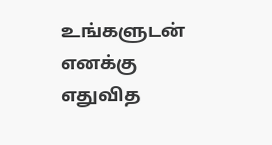உங்களுடன் எனக்கு எதுவித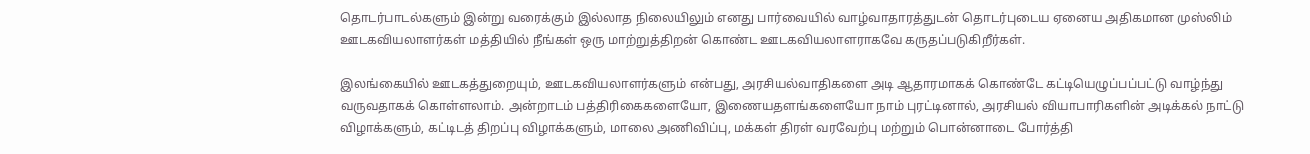தொடர்பாடல்களும் இன்று வரைக்கும் இல்லாத நிலையிலும் எனது பார்வையில் வாழ்வாதாரத்துடன் தொடர்புடைய ஏனைய அதிகமான முஸ்லிம் ஊடகவியலாளர்கள் மத்தியில் நீங்கள் ஒரு மாற்றுத்திறன் கொண்ட ஊடகவியலாளராகவே கருதப்படுகிறீர்கள்.

இலங்கையில் ஊடகத்துறையும், ஊடகவியலாளர்களும் என்பது, அரசியல்வாதிகளை அடி ஆதாரமாகக் கொண்டே கட்டியெழுப்பப்பட்டு வாழ்ந்து வருவதாகக் கொள்ளலாம். அன்றாடம் பத்திரிகைகளையோ, இணையதளங்களையோ நாம் புரட்டினால், அரசியல் வியாபாரிகளின் அடிக்கல் நாட்டு விழாக்களும், கட்டிடத் திறப்பு விழாக்களும், மாலை அணிவிப்பு, மக்கள் திரள் வரவேற்பு மற்றும் பொன்னாடை போர்த்தி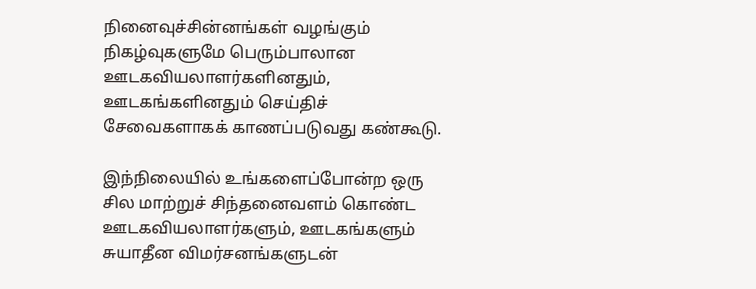நினைவுச்சின்னங்கள் வழங்கும் நிகழ்வுகளுமே பெரும்பாலான ஊடகவியலாளர்களினதும், ஊடகங்களினதும் செய்திச் சேவைகளாகக் காணப்படுவது கண்கூடு.

இந்நிலையில் உங்களைப்போன்ற ஒரு சில மாற்றுச் சிந்தனைவளம் கொண்ட ஊடகவியலாளர்களும், ஊடகங்களும் சுயாதீன விமர்சனங்களுடன்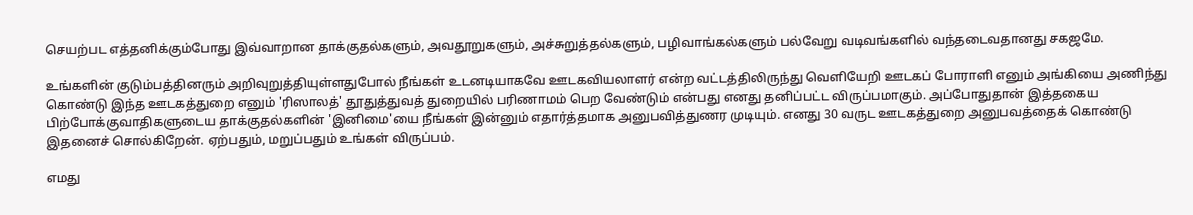செயற்பட எத்தனிக்கும்போது இவ்வாறான தாக்குதல்களும், அவதூறுகளும், அச்சுறுத்தல்களும், பழிவாங்கல்களும் பல்வேறு வடிவங்களில் வந்தடைவதானது சகஜமே.

உங்களின் குடும்பத்தினரும் அறிவுறுத்தியுள்ளதுபோல் நீங்கள் உடனடியாகவே ஊடகவியலாளர் என்ற வட்டத்திலிருந்து வெளியேறி ஊடகப் போராளி எனும் அங்கியை அணிந்து கொண்டு இந்த ஊடகத்துறை எனும் 'ரிஸாலத்' தூதுத்துவத் துறையில் பரிணாமம் பெற வேண்டும் என்பது எனது தனிப்பட்ட விருப்பமாகும். அப்போதுதான் இத்தகைய பிற்போக்குவாதிகளுடைய தாக்குதல்களின் 'இனிமை'யை நீங்கள் இன்னும் எதார்த்தமாக அனுபவித்துணர முடியும். எனது 30 வருட ஊடகத்துறை அனுபவத்தைக் கொண்டு இதனைச் சொல்கிறேன். ஏற்பதும், மறுப்பதும் உங்கள் விருப்பம்.

எமது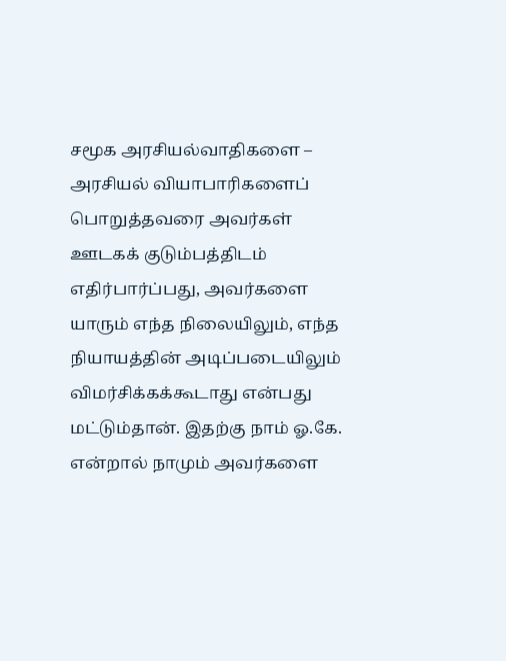சமூக அரசியல்வாதிகளை – அரசியல் வியாபாரிகளைப் பொறுத்தவரை அவர்கள் ஊடகக் குடும்பத்திடம் எதிர்பார்ப்பது, அவர்களை யாரும் எந்த நிலையிலும், எந்த நியாயத்தின் அடிப்படையிலும் விமர்சிக்கக்கூடாது என்பது மட்டும்தான். இதற்கு நாம் ஓ.கே. என்றால் நாமும் அவர்களை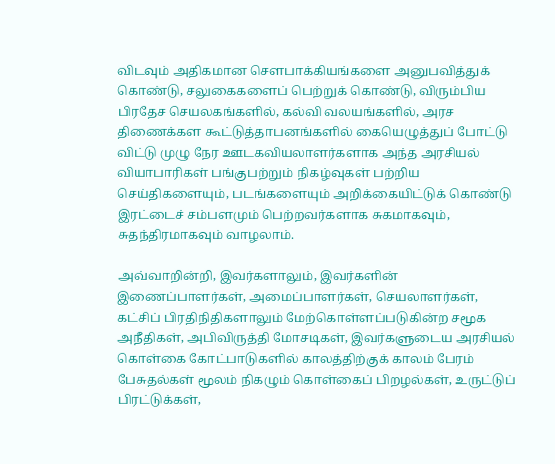விடவும் அதிகமான சௌபாக்கியங்களை அனுபவித்துக் கொண்டு, சலுகைகளைப் பெற்றுக் கொண்டு, விரும்பிய பிரதேச செயலகங்களில், கல்வி வலயங்களில், அரச திணைக்கள கூட்டுத்தாபனங்களில் கையெழுத்துப் போட்டு விட்டு முழு நேர ஊடகவியலாளர்களாக அந்த அரசியல் வியாபாரிகள் பங்குபற்றும் நிகழ்வுகள் பற்றிய செய்திகளையும், படங்களையும் அறிக்கையிட்டுக் கொண்டு இரட்டைச் சம்பளமும் பெற்றவர்களாக சுகமாகவும், சுதந்திரமாகவும் வாழலாம்.

அவ்வாறின்றி, இவர்களாலும், இவர்களின் இணைப்பாளர்கள், அமைப்பாளர்கள், செயலாளர்கள், கட்சிப் பிரதிநிதிகளாலும் மேற்கொள்ளப்படுகின்ற சமூக அநீதிகள், அபிவிருத்தி மோசடிகள், இவர்களுடைய அரசியல் கொள்கை கோட்பாடுகளில் காலத்திற்குக் காலம் பேரம் பேசுதல்கள் மூலம் நிகழும் கொள்கைப் பிறழல்கள், உருட்டுப் பிரட்டுக்கள்,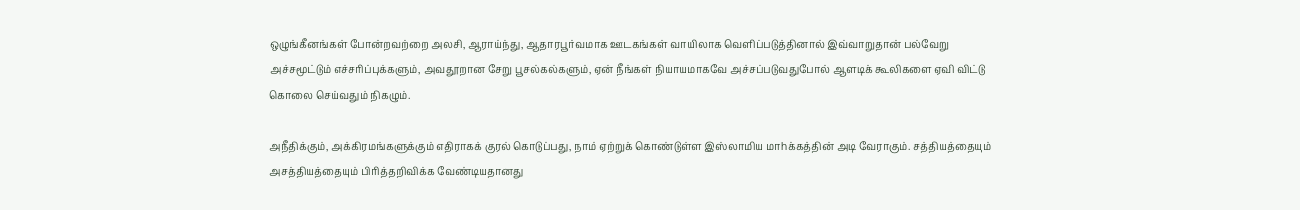ஒழுங்கீனங்கள் போன்றவற்றை அலசி, ஆராய்ந்து, ஆதாரபூர்வமாக ஊடகங்கள் வாயிலாக வெளிப்படுத்தினால் இவ்வாறுதான் பல்வேறு அச்சமூட்டும் எச்சரிப்புக்களும், அவதூறான சேறு பூசல்கல்களும், ஏன் நீங்கள் நியாயமாகவே அச்சப்படுவதுபோல் ஆளடிக் கூலிகளை ஏவி விட்டு கொலை செய்வதும் நிகழும்.

அநீதிக்கும், அக்கிரமங்களுக்கும் எதிராகக் குரல் கொடுப்பது, நாம் ஏற்றுக் கொண்டுள்ள இஸ்லாமிய மாhக்கத்தின் அடி வேராகும். சத்தியத்தையும் அசத்தியத்தையும் பிரித்தறிவிக்க வேண்டியதானது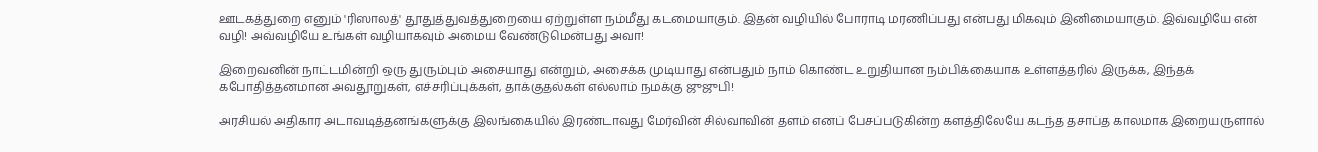ஊடகத்துறை எனும் 'ரிஸாலத்' தூதுத்துவத்துறையை ஏற்றுள்ள நம்மீது கடமையாகும். இதன் வழியில் போராடி மரணிப்பது என்பது மிகவும் இனிமையாகும். இவ்வழியே என் வழி! அவ்வழியே உங்கள் வழியாகவும் அமைய வேண்டுமென்பது அவா!

இறைவனின் நாட்டமின்றி ஒரு துரும்பும் அசையாது என்றும், அசைக்க முடியாது என்பதும் நாம் கொண்ட உறுதியான நம்பிக்கையாக உள்ளத்தரில் இருக்க, இந்தக் கபோதித்தனமான அவதூறுகள், எச்சரிப்புக்கள், தாக்குதல்கள் எல்லாம் நமக்கு ஜுஜுபி!

அரசியல் அதிகார அடாவடித்தனங்களுக்கு இலங்கையில் இரண்டாவது மேர்வின் சில்வாவின் தளம் எனப் பேசப்படுகின்ற களத்திலேயே கடந்த தசாப்த காலமாக இறையருளால்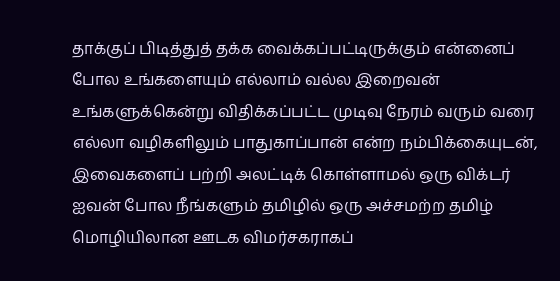தாக்குப் பிடித்துத் தக்க வைக்கப்பட்டிருக்கும் என்னைப் போல உங்களையும் எல்லாம் வல்ல இறைவன் உங்களுக்கென்று விதிக்கப்பட்ட முடிவு நேரம் வரும் வரை எல்லா வழிகளிலும் பாதுகாப்பான் என்ற நம்பிக்கையுடன், இவைகளைப் பற்றி அலட்டிக் கொள்ளாமல் ஒரு விக்டர் ஐவன் போல நீங்களும் தமிழில் ஒரு அச்சமற்ற தமிழ் மொழியிலான ஊடக விமர்சகராகப்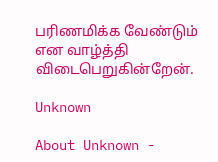பரிணமிக்க வேண்டும் என வாழ்த்தி விடைபெறுகின்றேன்.

Unknown

About Unknown -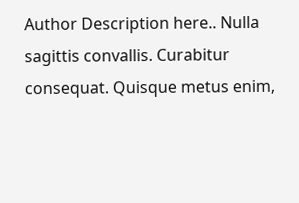Author Description here.. Nulla sagittis convallis. Curabitur consequat. Quisque metus enim,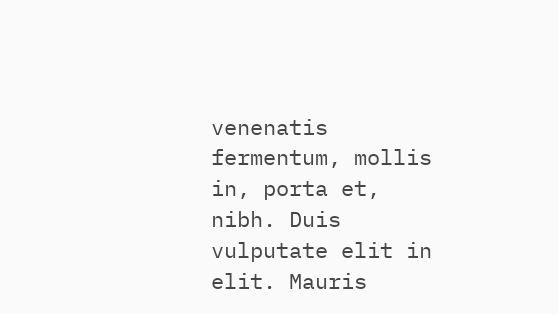venenatis fermentum, mollis in, porta et, nibh. Duis vulputate elit in elit. Mauris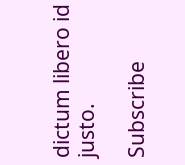dictum libero id justo.

Subscribe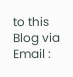to this Blog via Email :